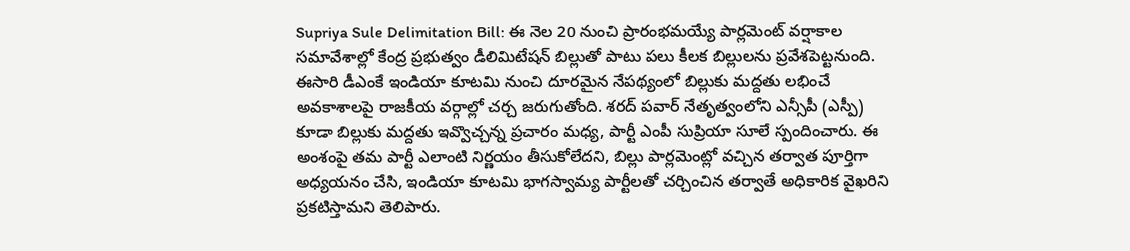Supriya Sule Delimitation Bill: ఈ నెల 20 నుంచి ప్రారంభమయ్యే పార్లమెంట్ వర్షాకాల సమావేశాల్లో కేంద్ర ప్రభుత్వం డీలిమిటేషన్ బిల్లుతో పాటు పలు కీలక బిల్లులను ప్రవేశపెట్టనుంది. ఈసారి డీఎంకే ఇండియా కూటమి నుంచి దూరమైన నేపథ్యంలో బిల్లుకు మద్దతు లభించే అవకాశాలపై రాజకీయ వర్గాల్లో చర్చ జరుగుతోంది. శరద్ పవార్ నేతృత్వంలోని ఎన్సీపీ (ఎస్పీ) కూడా బిల్లుకు మద్దతు ఇవ్వొచ్చన్న ప్రచారం మధ్య, పార్టీ ఎంపీ సుప్రియా సూలే స్పందించారు. ఈ అంశంపై తమ పార్టీ ఎలాంటి నిర్ణయం తీసుకోలేదని, బిల్లు పార్లమెంట్లో వచ్చిన తర్వాత పూర్తిగా అధ్యయనం చేసి, ఇండియా కూటమి భాగస్వామ్య పార్టీలతో చర్చించిన తర్వాతే అధికారిక వైఖరిని ప్రకటిస్తామని తెలిపారు.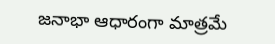జనాభా ఆధారంగా మాత్రమే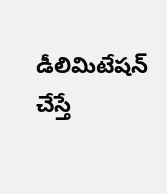డీలిమిటేషన్ చేస్తే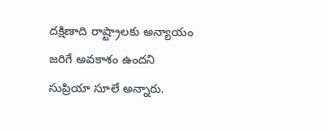దక్షిణాది రాష్ట్రాలకు అన్యాయం జరిగే అవకాశం ఉందని సుప్రియా సూలే అన్నారు.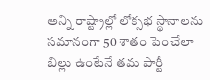అన్ని రాష్ట్రాల్లో లోక్సభ స్థానాలను సమానంగా 50 శాతం పెంచేలా బిల్లు ఉంటేనే తమ పార్టీ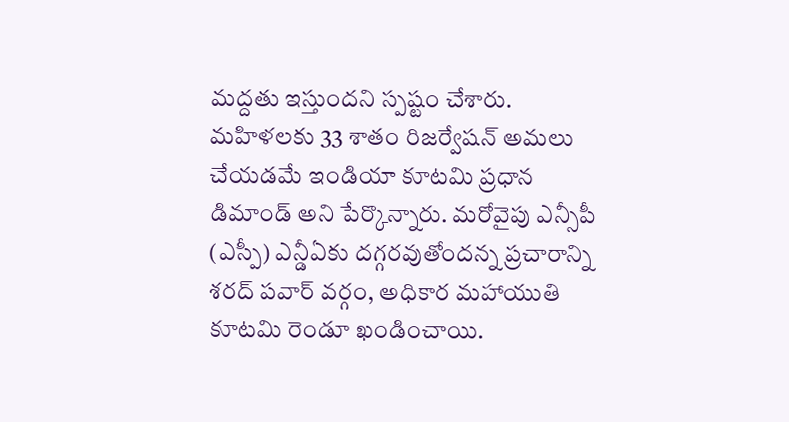మద్దతు ఇస్తుందని స్పష్టం చేశారు. మహిళలకు 33 శాతం రిజర్వేషన్ అమలు చేయడమే ఇండియా కూటమి ప్రధాన డిమాండ్ అని పేర్కొన్నారు. మరోవైపు ఎన్సీపీ (ఎస్పీ) ఎన్డీఏకు దగ్గరవుతోందన్న ప్రచారాన్ని శరద్ పవార్ వర్గం, అధికార మహాయుతి కూటమి రెండూ ఖండించాయి.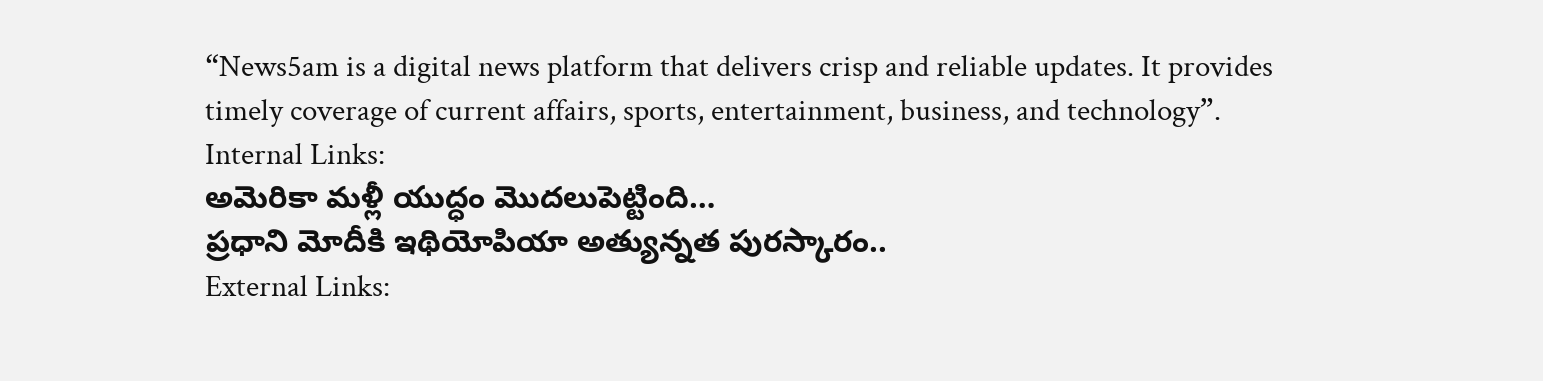“News5am is a digital news platform that delivers crisp and reliable updates. It provides timely coverage of current affairs, sports, entertainment, business, and technology”.
Internal Links:
అమెరికా మళ్లీ యుద్ధం మొదలుపెట్టింది…
ప్రధాని మోదీకి ఇథియోపియా అత్యున్నత పురస్కారం..
External Links: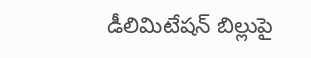డీలిమిటేషన్ బిల్లుపై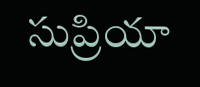సుప్రియా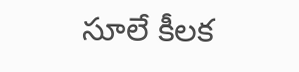సూలే కీలక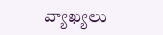వ్యాఖ్యలు